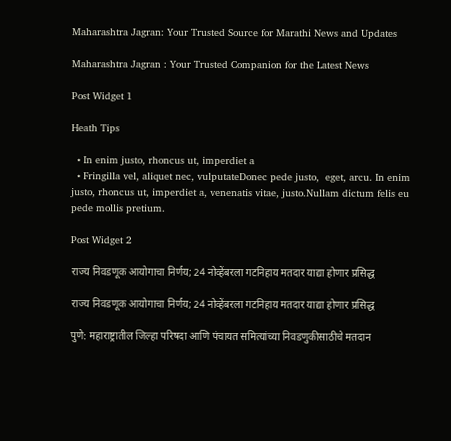Maharashtra Jagran: Your Trusted Source for Marathi News and Updates

Maharashtra Jagran : Your Trusted Companion for the Latest News

Post Widget 1

Heath Tips

  • In enim justo, rhoncus ut, imperdiet a
  • Fringilla vel, aliquet nec, vulputateDonec pede justo,  eget, arcu. In enim justo, rhoncus ut, imperdiet a, venenatis vitae, justo.Nullam dictum felis eu pede mollis pretium.

Post Widget 2

राज्य निवडणूक आयोगाचा निर्णय; 24 नोव्हेंबरला गटनिहाय मतदार याद्या होणार प्रसिद्ध

राज्य निवडणूक आयोगाचा निर्णय; 24 नोव्हेंबरला गटनिहाय मतदार याद्या होणार प्रसिद्ध

पुणे: महाराष्ट्रातील जिल्हा परिषदा आणि पंचायत समित्यांच्या निवडणुकीसाठीचे मतदान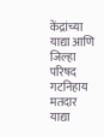केंद्रांच्या याद्या आणि जिल्हा परिषद गटनिहाय मतदार याद्या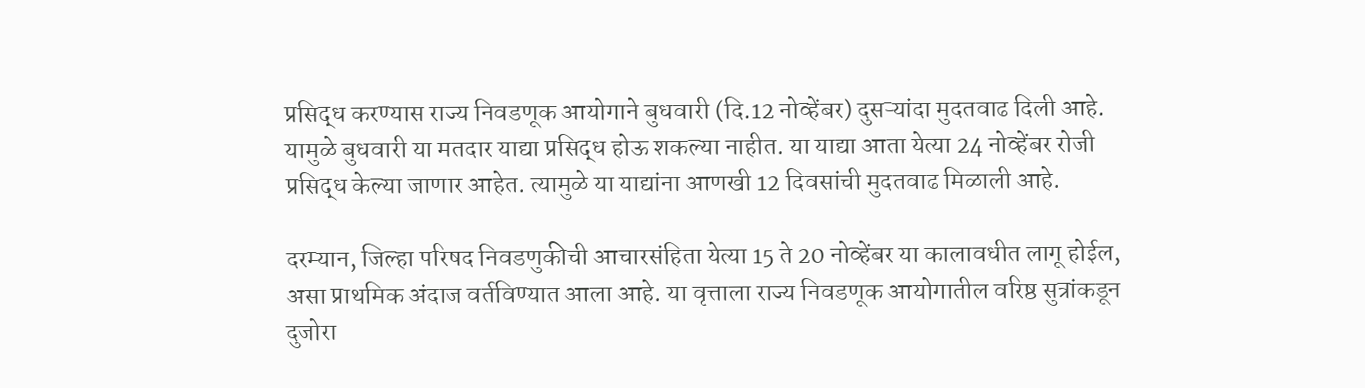प्रसिद्ध करण्यास राज्य निवडणूक आयोगाने बुधवारी (दि.12 नोव्हेंबर) दुसऱ्यांदा मुदतवाढ दिली आहे. यामुळे बुधवारी या मतदार याद्या प्रसिद्ध होऊ शकल्या नाहीत. या याद्या आता येत्या 24 नोव्हेंबर रोजी प्रसिद्ध केल्या जाणार आहेत. त्यामुळे या याद्यांना आणखी 12 दिवसांची मुदतवाढ मिळाली आहे.

दरम्यान, जिल्हा परिषद निवडणुकीची आचारसंहिता येत्या 15 ते 20 नोव्हेंबर या कालावधीत लागू होईल, असा प्राथमिक अंदाज वर्तविण्यात आला आहे. या वृत्ताला राज्य निवडणूक आयोगातील वरिष्ठ सुत्रांकडून दुजोरा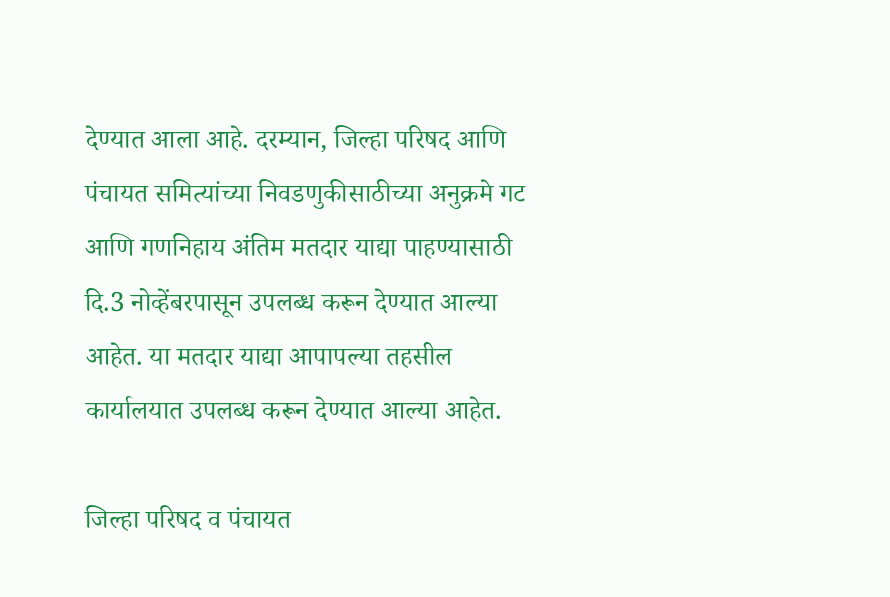देण्यात आला आहे. दरम्यान, जिल्हा परिषद आणि पंचायत समित्यांच्या निवडणुकीसाठीच्या अनुक्रमे गट आणि गणनिहाय अंतिम मतदार याद्या पाहण्यासाठी दि‌.3 नोव्हेंबरपासून उपलब्ध करून देण्यात आल्या आहेत. या मतदार याद्या आपापल्या तहसील कार्यालयात उपलब्ध करून देण्यात आल्या आहेत.

जिल्हा परिषद व पंचायत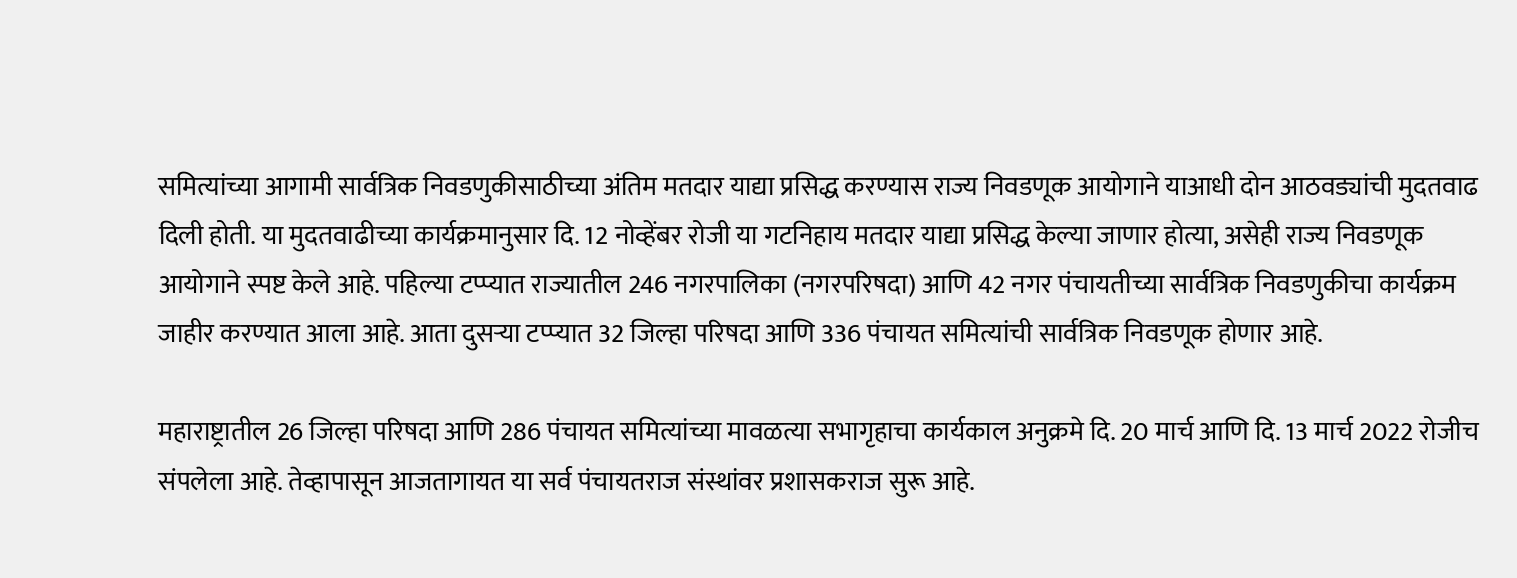समित्यांच्या आगामी सार्वत्रिक निवडणुकीसाठीच्या अंतिम मतदार याद्या प्रसिद्ध करण्यास राज्य निवडणूक आयोगाने याआधी दोन आठवड्यांची मुदतवाढ दिली होती. या मुदतवाढीच्या कार्यक्रमानुसार दि. 12 नोव्हेंबर रोजी या गटनिहाय मतदार याद्या प्रसिद्ध केल्या जाणार होत्या, असेही राज्य निवडणूक आयोगाने स्पष्ट केले आहे. पहिल्या टप्प्यात राज्यातील 246 नगरपालिका (नगरपरिषदा) आणि 42 नगर पंचायतीच्या सार्वत्रिक निवडणुकीचा कार्यक्रम जाहीर करण्यात आला आहे. आता दुसऱ्या टप्प्यात 32 जिल्हा परिषदा आणि 336 पंचायत समित्यांची सार्वत्रिक निवडणूक होणार आहे.

महाराष्ट्रातील 26 जिल्हा परिषदा आणि 286 पंचायत समित्यांच्या मावळत्या सभागृहाचा कार्यकाल अनुक्रमे दि. 20 मार्च आणि दि‌‌. 13 मार्च 2022 रोजीच संपलेला आहे. तेव्हापासून आजतागायत या सर्व पंचायतराज संस्थांवर प्रशासकराज सुरू आहे.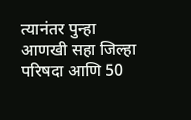त्यानंतर पुन्हा आणखी सहा जिल्हा परिषदा आणि 50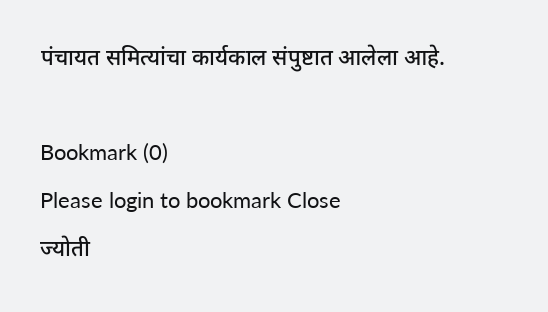पंचायत समित्यांचा कार्यकाल संपुष्टात आलेला आहे.

Bookmark (0)
Please login to bookmark Close
ज्योती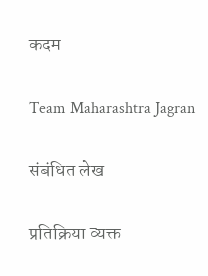कदम

Team Maharashtra Jagran

संबंधित लेख

प्रतिक्रिया व्यक्त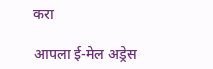करा

आपला ई-मेल अड्रेस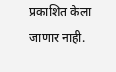प्रकाशित केला जाणार नाही.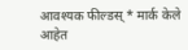आवश्यक फील्डस् * मार्क केले आहेत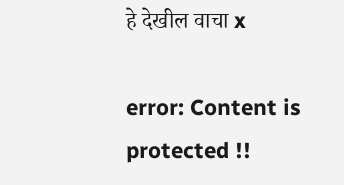हे देखील वाचा x

error: Content is protected !!